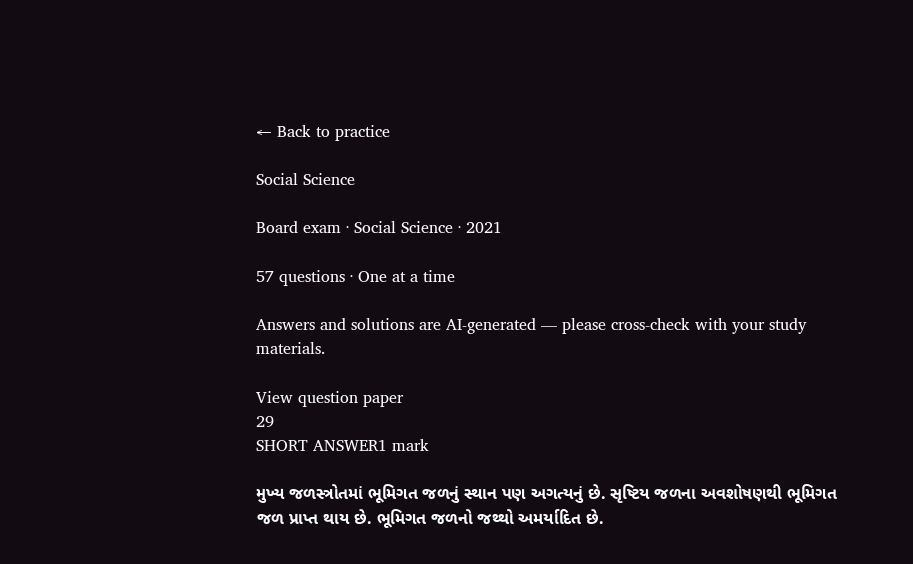← Back to practice

Social Science

Board exam · Social Science · 2021

57 questions · One at a time

Answers and solutions are AI-generated — please cross-check with your study materials.

View question paper
29
SHORT ANSWER1 mark

મુખ્ય જળસ્ત્રોતમાં ભૂમિગત જળનું સ્થાન પણ અગત્યનું છે. સૃષ્ટિય જળના અવશોષણથી ભૂમિગત જળ પ્રાપ્ત થાય છે. ભૂમિગત જળનો જથ્થો અમર્યાદિત છે.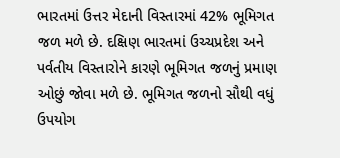ભારતમાં ઉત્તર મેદાની વિસ્તારમાં 42% ભૂમિગત જળ મળે છે. દક્ષિણ ભારતમાં ઉચ્ચપ્રદેશ અને પર્વતીય વિસ્તારોને કારણે ભૂમિગત જળનું પ્રમાણ ઓછું જોવા મળે છે. ભૂમિગત જળનો સૌથી વધું ઉપયોગ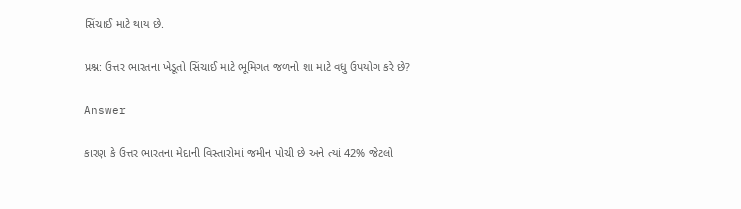સિંચાઈ માટે થાય છે.

પ્રશ્ન: ઉત્તર ભારતના ખેડૂતો સિંચાઈ માટે ભૂમિગત જળનો શા માટે વધુ ઉપયોગ કરે છે?

Answer

કારણ કે ઉત્તર ભારતના મેદાની વિસ્તારોમાં જમીન પોચી છે અને ત્યાં 42% જેટલો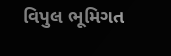વિપુલ ભૂમિગત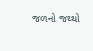જળનો જથ્થો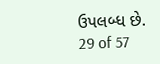ઉપલબ્ધ છે.
29 of 57